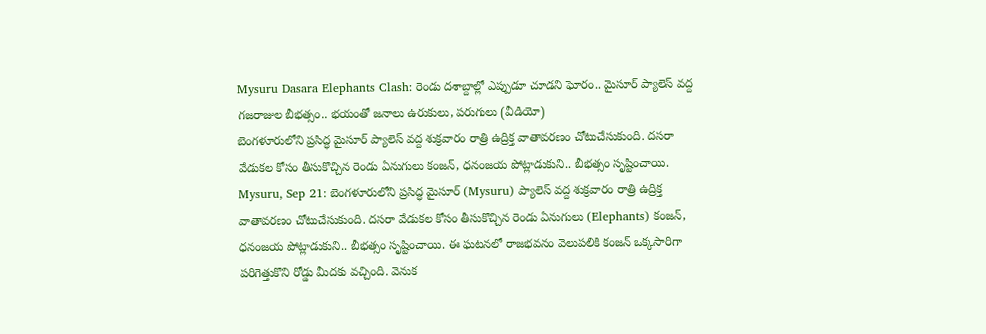Mysuru Dasara Elephants Clash: రెండు దశాబ్దాల్లో ఎప్పుడూ చూడని ఘోరం.. మైసూర్ ప్యాలెస్ వద్ద గజరాజుల బీభత్సం.. భయంతో జనాలు ఉరుకులు, పరుగులు (వీడియో)
బెంగళూరులోని ప్రసిద్ధ మైసూర్ ప్యాలెస్ వద్ద శుక్రవారం రాత్రి ఉద్రిక్త వాతావరణం చోటుచేసుకుంది. దసరా వేడుకల కోసం తీసుకొచ్చిన రెండు ఏనుగులు కంజన్, ధనంజయ పోట్లాడుకుని.. బీభత్సం సృష్టించాయి.
Mysuru, Sep 21: బెంగళూరులోని ప్రసిద్ధ మైసూర్ (Mysuru) ప్యాలెస్ వద్ద శుక్రవారం రాత్రి ఉద్రిక్త వాతావరణం చోటుచేసుకుంది. దసరా వేడుకల కోసం తీసుకొచ్చిన రెండు ఏనుగులు (Elephants) కంజన్, ధనంజయ పోట్లాడుకుని.. బీభత్సం సృష్టించాయి. ఈ ఘటనలో రాజభవనం వెలుపలికి కంజన్ ఒక్కసారిగా పరిగెత్తుకొని రోడ్డు మీదకు వచ్చింది. వెనుక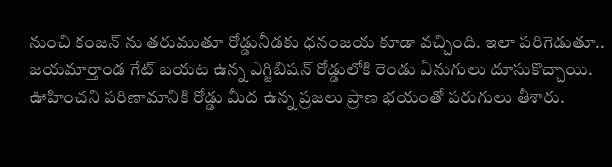నుంచి కంజన్ ను తరుముతూ రోడ్డునీడకు ధనంజయ కూడా వచ్చింది. ఇలా పరిగెడుతూ.. జయమార్తాండ గేట్ బయట ఉన్న ఎగ్జిబిషన్ రోడ్డులోకి రెండు ఏనుగులు దూసుకొచ్చాయి. ఊహించని పరిణామానికి రోడ్డు మీద ఉన్న ప్రజలు ప్రాణ భయంతో పరుగులు తీశారు.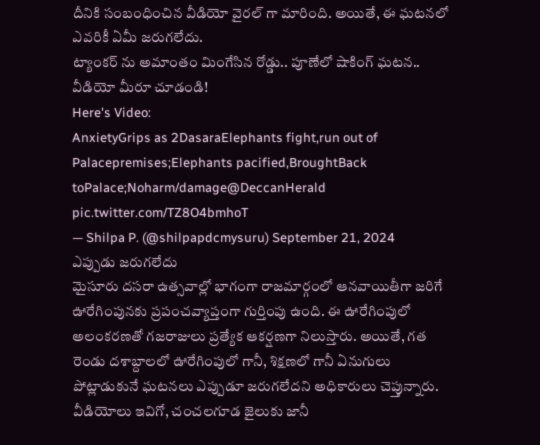దీనికి సంబంధించిన వీడియో వైరల్ గా మారింది. అయితే, ఈ ఘటనలో ఎవరికీ ఏమీ జరుగలేదు.
ట్యాంకర్ ను అమాంతం మింగేసిన రోడ్డు.. పూణేలో షాకింగ్ ఘటన.. వీడియో మీరూ చూడండి!
Here's Video:
AnxietyGrips as 2DasaraElephants fight,run out of Palacepremises;Elephants pacified,BroughtBack toPalace;Noharm/damage@DeccanHerald pic.twitter.com/TZ8O4bmhoT
— Shilpa P. (@shilpapdcmysuru) September 21, 2024
ఎప్పుడు జరుగలేదు
మైసూరు దసరా ఉత్సవాల్లో భాగంగా రాజమార్గంలో ఆనవాయితీగా జరిగే ఊరేగింపునకు ప్రపంచవ్యాప్తంగా గుర్తింపు ఉంది. ఈ ఊరేగింపులో అలంకరణతో గజరాజులు ప్రత్యేక ఆకర్షణగా నిలుస్తారు. అయితే, గత రెండు దశాబ్దాలలో ఊరేగింపులో గానీ, శిక్షణలో గానీ ఏనుగులు పోట్లాడుకునే ఘటనలు ఎప్పుడూ జరుగలేదని అధికారులు చెప్తున్నారు.
వీడియోలు ఇవిగో, చంచలగూడ జైలుకు జానీ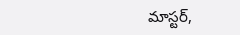మాస్టర్,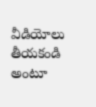వీడియోలు తీయకండి అంటూ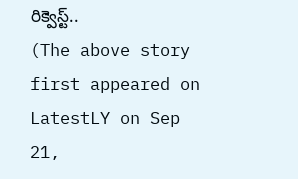రిక్వెస్ట్..
(The above story first appeared on LatestLY on Sep 21,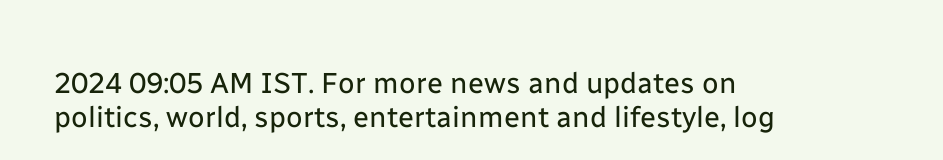2024 09:05 AM IST. For more news and updates on politics, world, sports, entertainment and lifestyle, log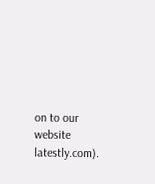on to our website latestly.com).